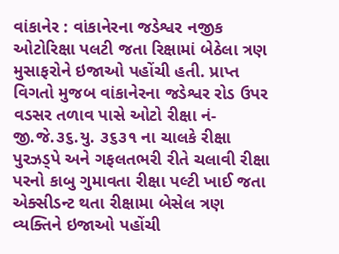વાંકાનેર : વાંકાનેરના જડેશ્વર નજીક ઓટોરિક્ષા પલટી જતા રિક્ષામાં બેઠેલા ત્રણ મુસાફરોને ઇજાઓ પહોંચી હતી. પ્રાપ્ત વિગતો મુજબ વાંકાનેરના જડેશ્વર રોડ ઉપર વડસર તળાવ પાસે ઓટો રીક્ષા નં- જી.જે.૩૬.યુ. ૩૬૩૧ ના ચાલકે રીક્ષા પુરઝડ્પે અને ગફલતભરી રીતે ચલાવી રીક્ષા પરનો કાબુ ગુમાવતા રીક્ષા પલ્ટી ખાઈ જતા એક્સીડન્ટ થતા રીક્ષામા બેસેલ ત્રણ વ્યક્તિને ઇજાઓ પહોંચી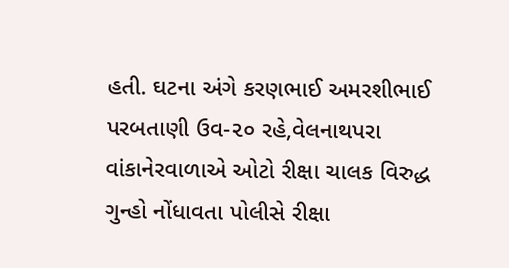હતી. ઘટના અંગે કરણભાઈ અમરશીભાઈ પરબતાણી ઉવ-૨૦ રહે,વેલનાથપરા વાંકાનેરવાળાએ ઓટો રીક્ષા ચાલક વિરુદ્ધ ગુન્હો નોંધાવતા પોલીસે રીક્ષા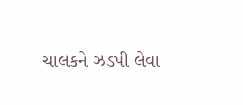ચાલકને ઝડપી લેવા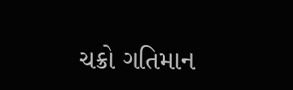ચક્રો ગતિમાન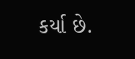કર્યા છે.